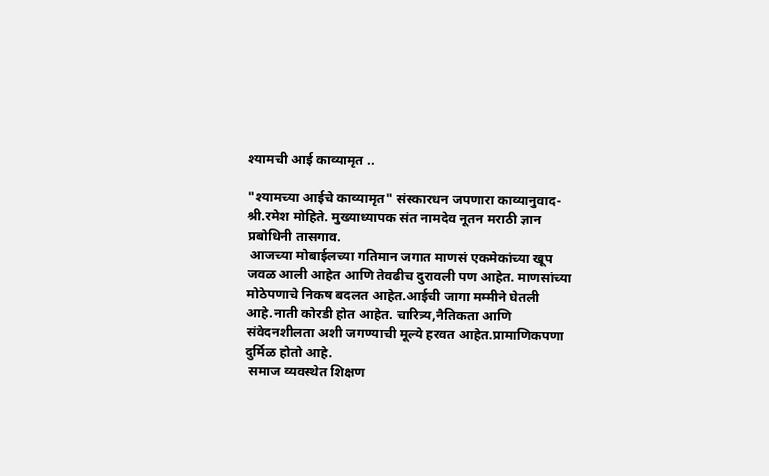श्यामची आई काव्यामृत ..

"श्यामच्या आईचे काव्यामृत" संस्कारधन जपणारा काव्यानुवाद- श्री.रमेश मोहिते. मुख्याध्यापक संत नामदेव नूतन मराठी ज्ञान प्रबोधिनी तासगाव.
 आजच्या मोबाईलच्या गतिमान जगात माणसं एकमेकांच्या खूप जवळ आली आहेत आणि तेवढीच दुरावली पण आहेत. माणसांच्या मोठेपणाचे निकष बदलत आहेत.आईची जागा मम्मीने घेतली आहे.नाती कोरडी होत आहेत. चारित्र्य,नैतिकता आणि संवेदनशीलता अशी जगण्याची मूल्ये हरवत आहेत.प्रामाणिकपणा दुर्मिळ होतो आहे.
 समाज व्यवस्थेत शिक्षण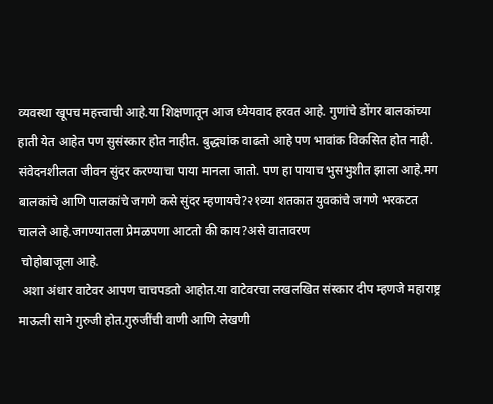व्यवस्था खूपच महत्त्वाची आहे.या शिक्षणातून आज ध्येयवाद हरवत आहे. गुणांचे डोंगर बालकांच्या हाती येत आहेत पण सुसंस्कार होत नाहीत. बुद्ध्यांक वाढतो आहे पण भावांक विकसित होत नाही. संवेदनशीलता जीवन सुंदर करण्याचा पाया मानला जातो. पण हा पायाच भुसभुशीत झाला आहे.मग बालकांचे आणि पालकांचे जगणे कसे सुंदर म्हणायचे?२१व्या शतकात युवकांचे जगणे भरकटत चालले आहे.जगण्यातला प्रेमळपणा आटतो की काय?असे वातावरण
 चोहोबाजूला आहे.
 अशा अंधार वाटेवर आपण चाचपडतो आहोत.या वाटेवरचा लखलखित संस्कार दीप म्हणजे महाराष्ट्र माऊली साने गुरुजी होत.गुरुजींची वाणी आणि लेखणी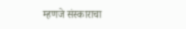म्हणजे संस्काराचा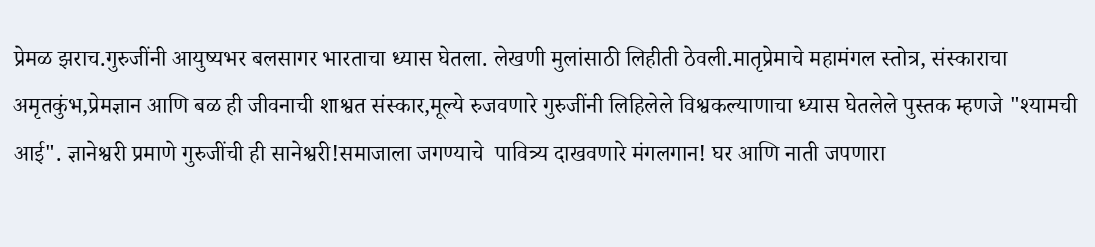प्रेमळ झराच.गुरुजींनी आयुष्यभर बलसागर भारताचा ध्यास घेतला. लेखणी मुलांसाठी लिहीती ठेवली.मातृप्रेमाचे महामंगल स्तोत्र, संस्काराचा अमृतकुंभ,प्रेमज्ञान आणि बळ ही जीवनाची शाश्वत संस्कार,मूल्ये रुजवणारे गुरुजींनी लिहिलेले विश्वकल्याणाचा ध्यास घेतलेले पुस्तक म्हणजे "श्यामची आई". ज्ञानेश्वरी प्रमाणे गुरुजींची ही सानेश्वरी!समाजाला जगण्याचे  पावित्र्य दाखवणारे मंगलगान! घर आणि नाती जपणारा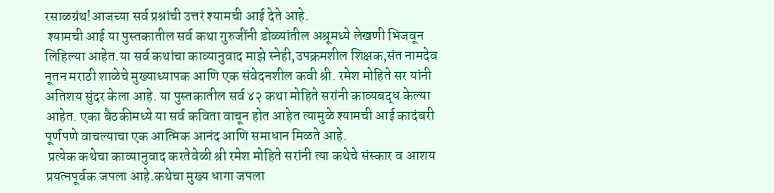रसाळग्रंथ!आजच्या सर्व प्रश्नांची उत्तरं श्यामची आई देते आहे.
 श्यामची आई या पुस्तकातील सर्व कथा गुरुजींनी डोळ्यांतील अश्रूमध्ये लेखणी भिजवून लिहिल्या आहेत.या सर्व कथांचा काव्यानुवाद माझे स्नेही,उपक्रमशील शिक्षक,संत नामदेव नूतन मराठी शाळेचे मुख्याध्यापक आणि एक संवेदनशील कवी श्री. रमेश मोहिते सर यांनी अतिशय सुंदर केला आहे. या पुस्तकातील सर्व ४२ कथा मोहिते सरांनी काव्यबद्ध केल्या आहेत. एका बैठकीमध्ये या सर्व कविता वाचून होत आहेत त्यामुळे श्यामची आई कादंबरी पूर्णपणे वाचल्याचा एक आत्मिक आनंद आणि समाधान मिळते आहे.
 प्रत्येक कथेचा काव्यानुवाद करतेवेळी श्री रमेश मोहिते सरांनी त्या कथेचे संस्कार व आशय प्रयत्नपूर्वक जपला आहे.कथेचा मुख्य धागा जपला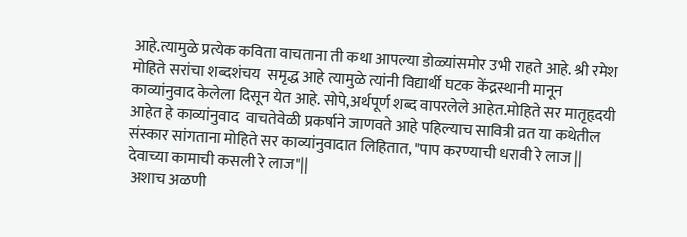आहे.त्यामुळे प्रत्येक कविता वाचताना ती कथा आपल्या डोळ्यांसमोर उभी राहते आहे. श्री रमेश मोहिते सरांचा शब्दशंचय  समृद्ध आहे त्यामुळे त्यांनी विद्यार्थी घटक केंद्रस्थानी मानून काव्यांनुवाद केलेला दिसून येत आहे. सोपे,अर्थपूर्ण शब्द वापरलेले आहेत.मोहिते सर मातृहृदयी आहेत हे काव्यांनुवाद  वाचतेवेळी प्रकर्षाने जाणवते आहे पहिल्याच सावित्री व्रत या कथेतील संस्कार सांगताना मोहिते सर काव्यांनुवादात लिहितात, "पाप करण्याची धरावी रे लाज ||
देवाच्या कामाची कसली रे लाज"||
 अशाच अळणी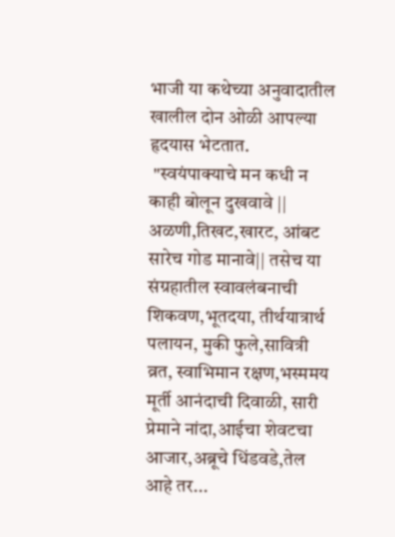भाजी या कथेच्या अनुवादातील खालील दोन ओळी आपल्या हृदयास भेटतात.
 "स्वयंपाक्याचे मन कधी न काही बोलून दुखवावे || अळणी,तिखट,खारट, आंबट सारेच गोड मानावे|| तसेच या संग्रहातील स्वावलंबनाची शिकवण,भूतदया, तीर्थयात्रार्थ पलायन, मुकी फुले,सावित्री व्रत, स्वाभिमान रक्षण,भस्ममय मूर्ती आनंदाची दिवाळी, सारी प्रेमाने नांदा,आईचा शेवटचा आजार,अब्रूचे धिंडवडे,तेल आहे तर...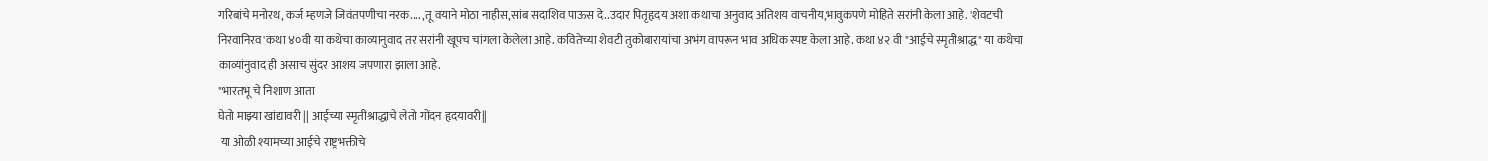गरिबांचे मनोरथ, कर्ज म्हणजे जिवंतपणीचा नरक.... ,तू वयाने मोठा नाहीस,सांब सदाशिव पाऊस दे..उदार पितृहृदय अशा कथाचा अनुवाद अतिशय वाचनीय,भावुकपणे मोहिते सरांनी केला आहे. 'शेवटची निरवानिरव'कथा ४०वी या कथेचा काव्यानुवाद तर सरांनी खूपच चांगला केलेला आहे. कवितेच्या शेवटी तुकोबारायांचा अभंग वापरून भाव अधिक स्पष्ट केला आहे. कथा ४२ वी "आईचे स्मृतीश्राद्ध" या कथेचा काव्यांनुवाद ही असाच सुंदर आशय जपणारा झाला आहे.
"भारतभू चे निशाण आता
घेतो माझ्या खांद्यावरी || आईच्या स्मृतीश्राद्धाचे लेतो गोंदन हृदयावरी||
 या ओळी श्यामच्या आईचे राष्ट्रभक्तीचे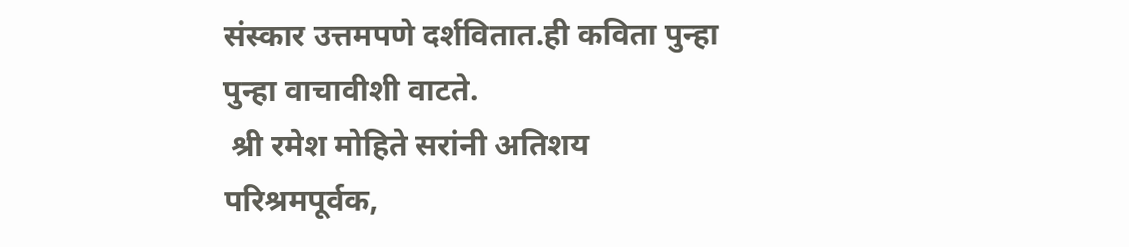संस्कार उत्तमपणे दर्शवितात.ही कविता पुन्हा पुन्हा वाचावीशी वाटते.
 श्री रमेश मोहिते सरांनी अतिशय परिश्रमपूर्वक,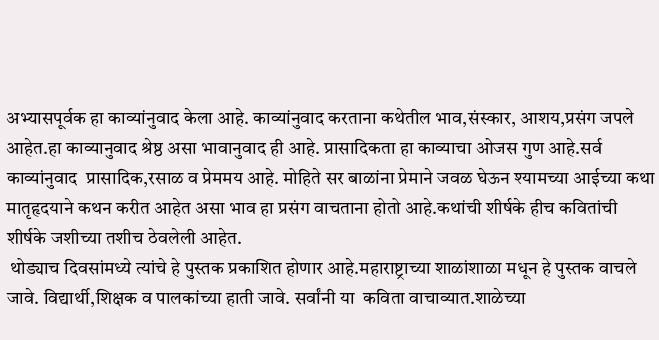अभ्यासपूर्वक हा काव्यांनुवाद केला आहे. काव्यांनुवाद करताना कथेतील भाव,संस्कार, आशय,प्रसंग जपले आहेत.हा काव्यानुवाद श्रेष्ठ असा भावानुवाद ही आहे. प्रासादिकता हा काव्याचा ओजस गुण आहे.सर्व काव्यांनुवाद  प्रासादिक,रसाळ व प्रेममय आहे. मोहिते सर बाळांना प्रेमाने जवळ घेऊन श्यामच्या आईच्या कथा मातृहृदयाने कथन करीत आहेत असा भाव हा प्रसंग वाचताना होतो आहे.कथांची शीर्षके हीच कवितांची शीर्षके जशीच्या तशीच ठेवलेली आहेत.
 थोड्याच दिवसांमध्ये त्यांचे हे पुस्तक प्रकाशित होणार आहे.महाराष्ट्राच्या शाळांशाळा मधून हे पुस्तक वाचले जावे. विद्यार्थी,शिक्षक व पालकांच्या हाती जावे. सर्वांनी या  कविता वाचाव्यात.शाळेच्या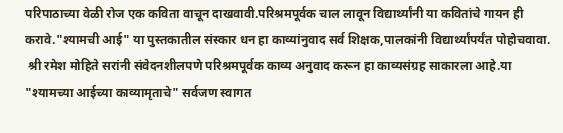परिपाठाच्या वेळी रोज एक कविता वाचून दाखवावी.परिश्रमपूर्वक चाल लावून विद्यार्थ्यांनी या कवितांचे गायन ही करावे."श्यामची आई" या पुस्तकातील संस्कार धन हा काव्यांनुवाद सर्व शिक्षक,पालकांनी विद्यार्थ्यांपर्यंत पोहोचवावा.
 श्री रमेश मोहिते सरांनी संवेदनशीलपणे परिश्रमपूर्वक काव्य अनुवाद करून हा काव्यसंग्रह साकारला आहे.या "श्यामच्या आईच्या काव्यामृताचे" सर्वजण स्वागत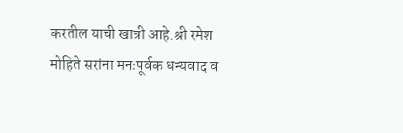करतील याची खात्री आहे.श्री रमेश मोहिते सरांना मनःपूर्वक धन्यवाद व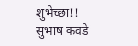शुभेच्छा!!
सुभाष कवडे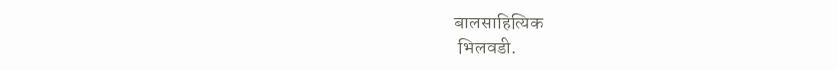बालसाहित्यिक
 भिलवडी.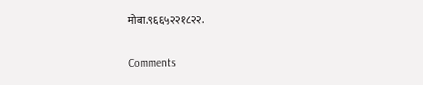मोबा.९६६५२२१८२२.

Comments